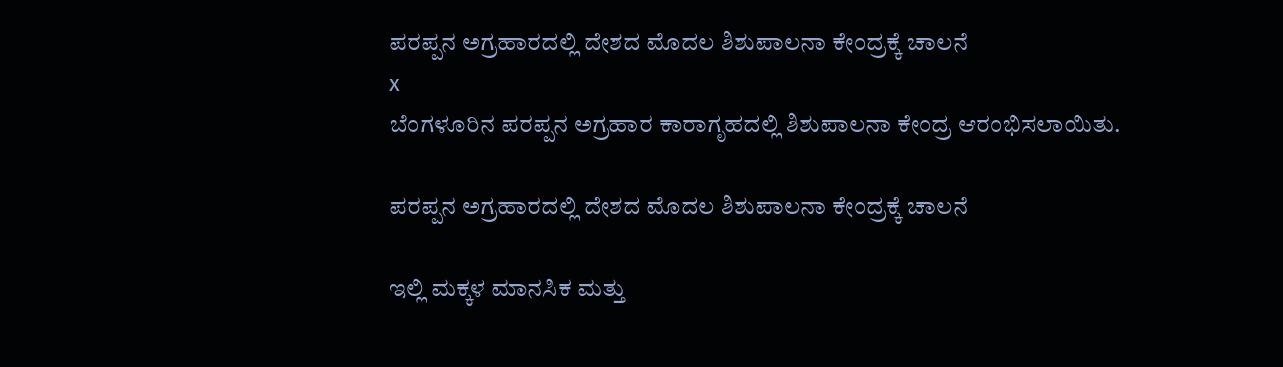ಪರಪ್ಪನ ಅಗ್ರಹಾರದಲ್ಲಿ ದೇಶದ ಮೊದಲ ಶಿಶುಪಾಲನಾ ಕೇಂದ್ರಕ್ಕೆ ಚಾಲನೆ
x
ಬೆಂಗಳೂರಿನ ಪರಪ್ಪನ ಅಗ್ರಹಾರ ಕಾರಾಗೃಹದಲ್ಲಿ ಶಿಶುಪಾಲನಾ ಕೇಂದ್ರ ಆರಂಭಿಸಲಾಯಿತು.

ಪರಪ್ಪನ ಅಗ್ರಹಾರದಲ್ಲಿ ದೇಶದ ಮೊದಲ ಶಿಶುಪಾಲನಾ ಕೇಂದ್ರಕ್ಕೆ ಚಾಲನೆ

ಇಲ್ಲಿ ಮಕ್ಕಳ ಮಾನಸಿಕ ಮತ್ತು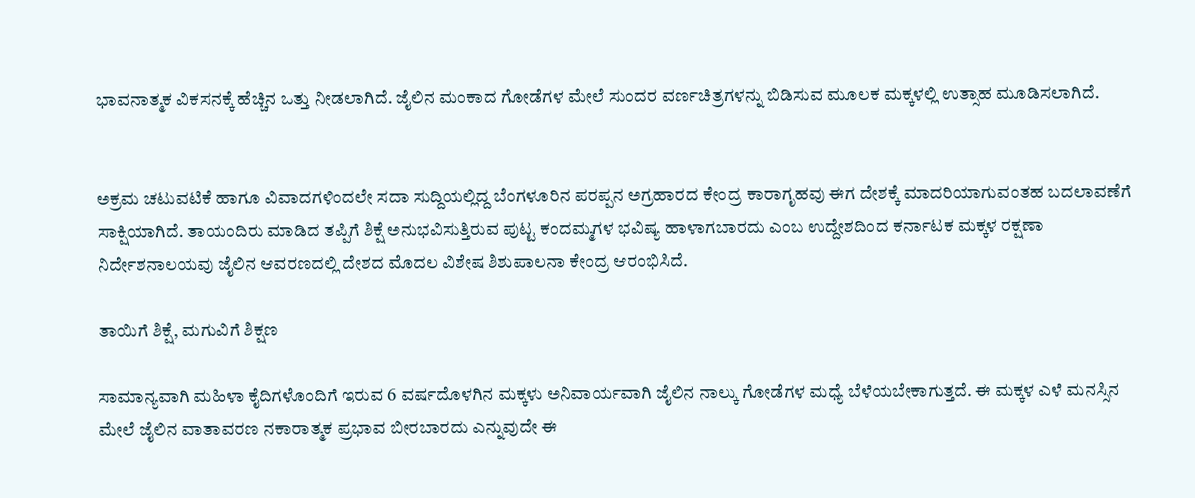ಭಾವನಾತ್ಮಕ ವಿಕಸನಕ್ಕೆ ಹೆಚ್ಚಿನ ಒತ್ತು ನೀಡಲಾಗಿದೆ. ಜೈಲಿನ ಮಂಕಾದ ಗೋಡೆಗಳ ಮೇಲೆ ಸುಂದರ ವರ್ಣಚಿತ್ರಗಳನ್ನು ಬಿಡಿಸುವ ಮೂಲಕ ಮಕ್ಕಳಲ್ಲಿ ಉತ್ಸಾಹ ಮೂಡಿಸಲಾಗಿದೆ.


ಅಕ್ರಮ ಚಟುವಟಿಕೆ ಹಾಗೂ ವಿವಾದಗಳಿಂದಲೇ ಸದಾ ಸುದ್ದಿಯಲ್ಲಿದ್ದ ಬೆಂಗಳೂರಿನ ಪರಪ್ಪನ ಅಗ್ರಹಾರದ ಕೇಂದ್ರ ಕಾರಾಗೃಹವು ಈಗ ದೇಶಕ್ಕೆ ಮಾದರಿಯಾಗುವಂತಹ ಬದಲಾವಣೆಗೆ ಸಾಕ್ಷಿಯಾಗಿದೆ. ತಾಯಂದಿರು ಮಾಡಿದ ತಪ್ಪಿಗೆ ಶಿಕ್ಷೆ ಅನುಭವಿಸುತ್ತಿರುವ ಪುಟ್ಟ ಕಂದಮ್ಮಗಳ ಭವಿಷ್ಯ ಹಾಳಾಗಬಾರದು ಎಂಬ ಉದ್ದೇಶದಿಂದ ಕರ್ನಾಟಕ ಮಕ್ಕಳ ರಕ್ಷಣಾ ನಿರ್ದೇಶನಾಲಯವು ಜೈಲಿನ ಆವರಣದಲ್ಲಿ ದೇಶದ ಮೊದಲ ವಿಶೇಷ ಶಿಶುಪಾಲನಾ ಕೇಂದ್ರ ಆರಂಭಿಸಿದೆ.

ತಾಯಿಗೆ ಶಿಕ್ಷೆ, ಮಗುವಿಗೆ ಶಿಕ್ಷಣ

ಸಾಮಾನ್ಯವಾಗಿ ಮಹಿಳಾ ಕೈದಿಗಳೊಂದಿಗೆ ಇರುವ 6 ವರ್ಷದೊಳಗಿನ ಮಕ್ಕಳು ಅನಿವಾರ್ಯವಾಗಿ ಜೈಲಿನ ನಾಲ್ಕು ಗೋಡೆಗಳ ಮಧ್ಯೆ ಬೆಳೆಯಬೇಕಾಗುತ್ತದೆ. ಈ ಮಕ್ಕಳ ಎಳೆ ಮನಸ್ಸಿನ ಮೇಲೆ ಜೈಲಿನ ವಾತಾವರಣ ನಕಾರಾತ್ಮಕ ಪ್ರಭಾವ ಬೀರಬಾರದು ಎನ್ನುವುದೇ ಈ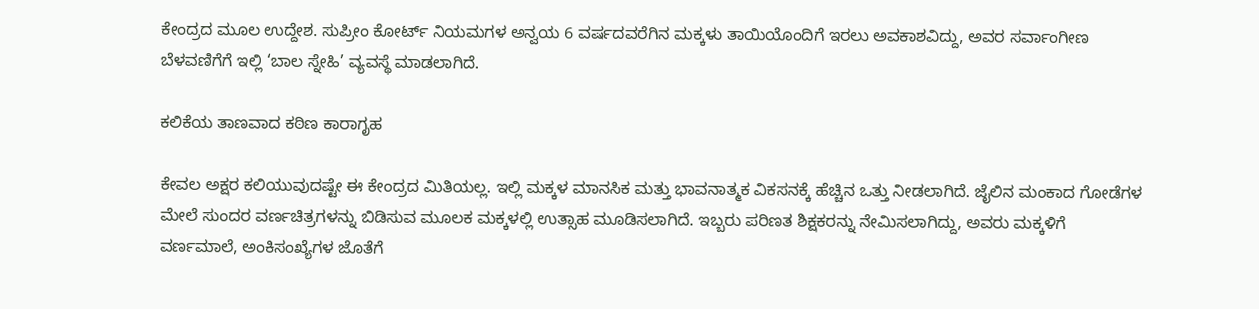ಕೇಂದ್ರದ ಮೂಲ ಉದ್ದೇಶ. ಸುಪ್ರೀಂ ಕೋರ್ಟ್ ನಿಯಮಗಳ ಅನ್ವಯ 6 ವರ್ಷದವರೆಗಿನ ಮಕ್ಕಳು ತಾಯಿಯೊಂದಿಗೆ ಇರಲು ಅವಕಾಶವಿದ್ದು, ಅವರ ಸರ್ವಾಂಗೀಣ ಬೆಳವಣಿಗೆಗೆ ಇಲ್ಲಿ ‘ಬಾಲ ಸ್ನೇಹಿ’ ವ್ಯವಸ್ಥೆ ಮಾಡಲಾಗಿದೆ.

ಕಲಿಕೆಯ ತಾಣವಾದ ಕಠಿಣ ಕಾರಾಗೃಹ

ಕೇವಲ ಅಕ್ಷರ ಕಲಿಯುವುದಷ್ಟೇ ಈ ಕೇಂದ್ರದ ಮಿತಿಯಲ್ಲ. ಇಲ್ಲಿ ಮಕ್ಕಳ ಮಾನಸಿಕ ಮತ್ತು ಭಾವನಾತ್ಮಕ ವಿಕಸನಕ್ಕೆ ಹೆಚ್ಚಿನ ಒತ್ತು ನೀಡಲಾಗಿದೆ. ಜೈಲಿನ ಮಂಕಾದ ಗೋಡೆಗಳ ಮೇಲೆ ಸುಂದರ ವರ್ಣಚಿತ್ರಗಳನ್ನು ಬಿಡಿಸುವ ಮೂಲಕ ಮಕ್ಕಳಲ್ಲಿ ಉತ್ಸಾಹ ಮೂಡಿಸಲಾಗಿದೆ. ಇಬ್ಬರು ಪರಿಣತ ಶಿಕ್ಷಕರನ್ನು ನೇಮಿಸಲಾಗಿದ್ದು, ಅವರು ಮಕ್ಕಳಿಗೆ ವರ್ಣಮಾಲೆ, ಅಂಕಿಸಂಖ್ಯೆಗಳ ಜೊತೆಗೆ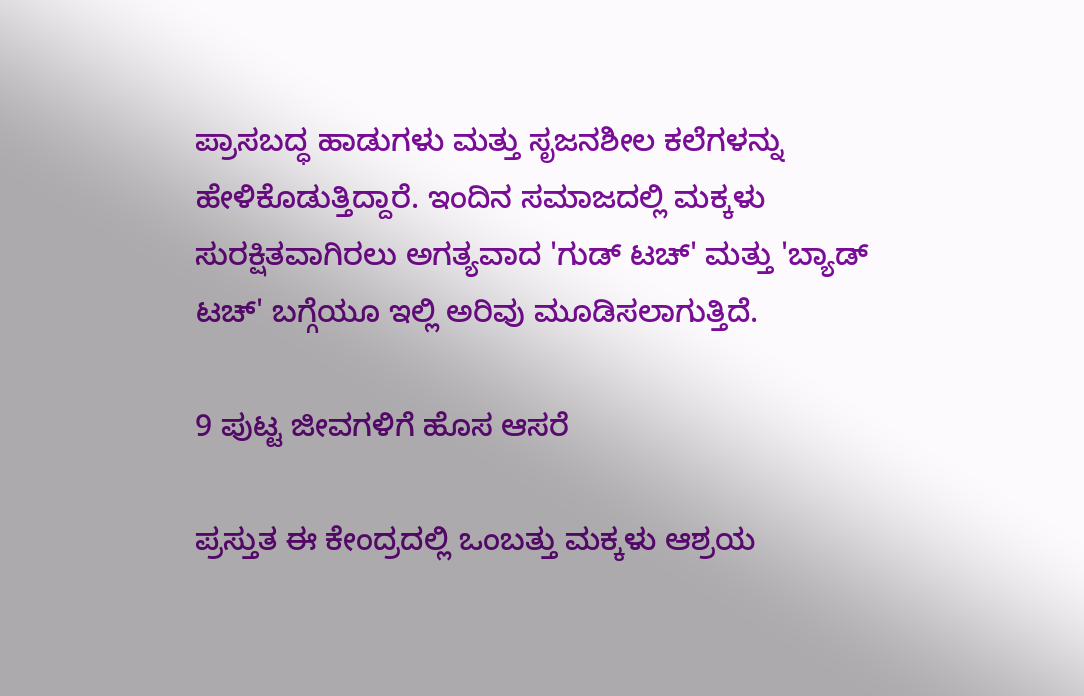ಪ್ರಾಸಬದ್ಧ ಹಾಡುಗಳು ಮತ್ತು ಸೃಜನಶೀಲ ಕಲೆಗಳನ್ನು ಹೇಳಿಕೊಡುತ್ತಿದ್ದಾರೆ. ಇಂದಿನ ಸಮಾಜದಲ್ಲಿ ಮಕ್ಕಳು ಸುರಕ್ಷಿತವಾಗಿರಲು ಅಗತ್ಯವಾದ 'ಗುಡ್ ಟಚ್' ಮತ್ತು 'ಬ್ಯಾಡ್ ಟಚ್' ಬಗ್ಗೆಯೂ ಇಲ್ಲಿ ಅರಿವು ಮೂಡಿಸಲಾಗುತ್ತಿದೆ.

9 ಪುಟ್ಟ ಜೀವಗಳಿಗೆ ಹೊಸ ಆಸರೆ

ಪ್ರಸ್ತುತ ಈ ಕೇಂದ್ರದಲ್ಲಿ ಒಂಬತ್ತು ಮಕ್ಕಳು ಆಶ್ರಯ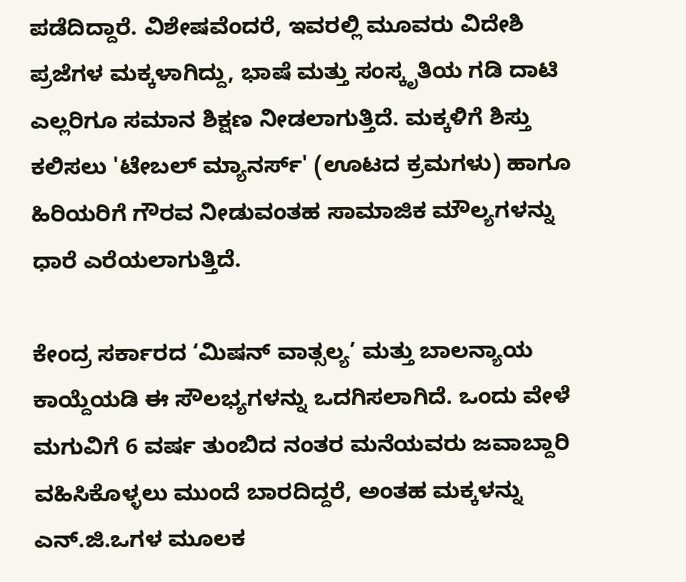ಪಡೆದಿದ್ದಾರೆ. ವಿಶೇಷವೆಂದರೆ, ಇವರಲ್ಲಿ ಮೂವರು ವಿದೇಶಿ ಪ್ರಜೆಗಳ ಮಕ್ಕಳಾಗಿದ್ದು, ಭಾಷೆ ಮತ್ತು ಸಂಸ್ಕೃತಿಯ ಗಡಿ ದಾಟಿ ಎಲ್ಲರಿಗೂ ಸಮಾನ ಶಿಕ್ಷಣ ನೀಡಲಾಗುತ್ತಿದೆ. ಮಕ್ಕಳಿಗೆ ಶಿಸ್ತು ಕಲಿಸಲು 'ಟೇಬಲ್ ಮ್ಯಾನರ್ಸ್' (ಊಟದ ಕ್ರಮಗಳು) ಹಾಗೂ ಹಿರಿಯರಿಗೆ ಗೌರವ ನೀಡುವಂತಹ ಸಾಮಾಜಿಕ ಮೌಲ್ಯಗಳನ್ನು ಧಾರೆ ಎರೆಯಲಾಗುತ್ತಿದೆ.

ಕೇಂದ್ರ ಸರ್ಕಾರದ ‘ಮಿಷನ್ ವಾತ್ಸಲ್ಯ’ ಮತ್ತು ಬಾಲನ್ಯಾಯ ಕಾಯ್ದೆಯಡಿ ಈ ಸೌಲಭ್ಯಗಳನ್ನು ಒದಗಿಸಲಾಗಿದೆ. ಒಂದು ವೇಳೆ ಮಗುವಿಗೆ 6 ವರ್ಷ ತುಂಬಿದ ನಂತರ ಮನೆಯವರು ಜವಾಬ್ದಾರಿ ವಹಿಸಿಕೊಳ್ಳಲು ಮುಂದೆ ಬಾರದಿದ್ದರೆ, ಅಂತಹ ಮಕ್ಕಳನ್ನು ಎನ್.ಜಿ.ಒಗಳ ಮೂಲಕ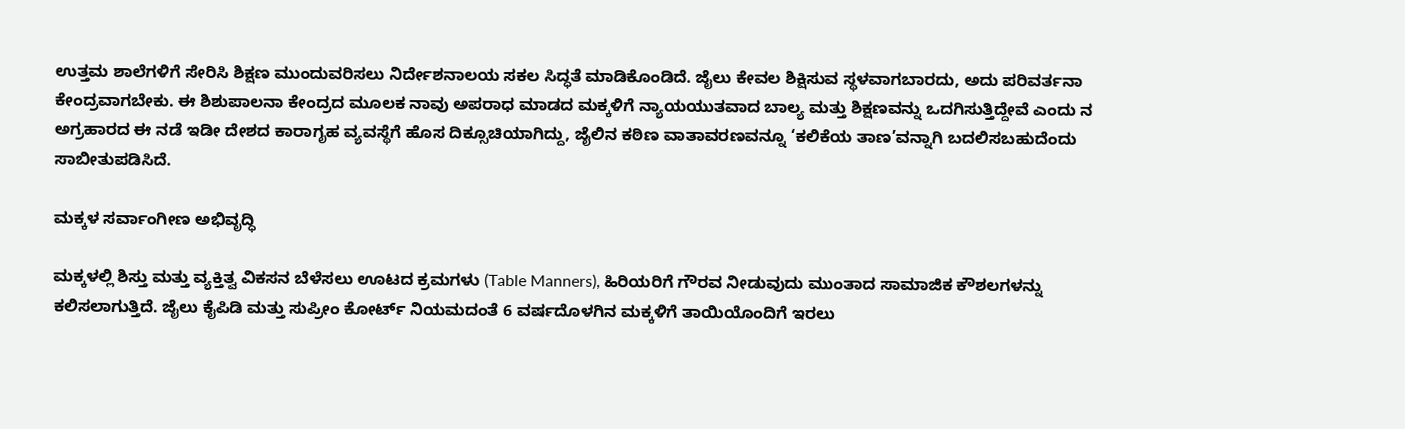ಉತ್ತಮ ಶಾಲೆಗಳಿಗೆ ಸೇರಿಸಿ ಶಿಕ್ಷಣ ಮುಂದುವರಿಸಲು ನಿರ್ದೇಶನಾಲಯ ಸಕಲ ಸಿದ್ಧತೆ ಮಾಡಿಕೊಂಡಿದೆ. ಜೈಲು ಕೇವಲ ಶಿಕ್ಷಿಸುವ ಸ್ಥಳವಾಗಬಾರದು, ಅದು ಪರಿವರ್ತನಾ ಕೇಂದ್ರವಾಗಬೇಕು. ಈ ಶಿಶುಪಾಲನಾ ಕೇಂದ್ರದ ಮೂಲಕ ನಾವು ಅಪರಾಧ ಮಾಡದ ಮಕ್ಕಳಿಗೆ ನ್ಯಾಯಯುತವಾದ ಬಾಲ್ಯ ಮತ್ತು ಶಿಕ್ಷಣವನ್ನು ಒದಗಿಸುತ್ತಿದ್ದೇವೆ ಎಂದು ನ ಅಗ್ರಹಾರದ ಈ ನಡೆ ಇಡೀ ದೇಶದ ಕಾರಾಗೃಹ ವ್ಯವಸ್ಥೆಗೆ ಹೊಸ ದಿಕ್ಸೂಚಿಯಾಗಿದ್ದು, ಜೈಲಿನ ಕಠಿಣ ವಾತಾವರಣವನ್ನೂ ‘ಕಲಿಕೆಯ ತಾಣ’ವನ್ನಾಗಿ ಬದಲಿಸಬಹುದೆಂದು ಸಾಬೀತುಪಡಿಸಿದೆ.

ಮಕ್ಕಳ ಸರ್ವಾಂಗೀಣ ಅಭಿವೃದ್ಧಿ

ಮಕ್ಕಳಲ್ಲಿ ಶಿಸ್ತು ಮತ್ತು ವ್ಯಕ್ತಿತ್ವ ವಿಕಸನ ಬೆಳೆಸಲು ಊಟದ ಕ್ರಮಗಳು (Table Manners), ಹಿರಿಯರಿಗೆ ಗೌರವ ನೀಡುವುದು ಮುಂತಾದ ಸಾಮಾಜಿಕ ಕೌಶಲಗಳನ್ನು ಕಲಿಸಲಾಗುತ್ತಿದೆ. ಜೈಲು ಕೈಪಿಡಿ ಮತ್ತು ಸುಪ್ರೀಂ ಕೋರ್ಟ್ ನಿಯಮದಂತೆ 6 ವರ್ಷದೊಳಗಿನ ಮಕ್ಕಳಿಗೆ ತಾಯಿಯೊಂದಿಗೆ ಇರಲು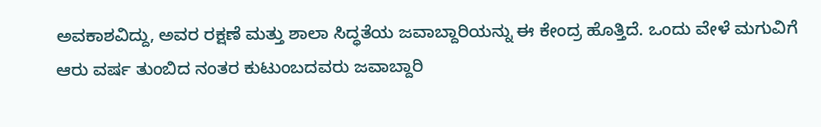ಅವಕಾಶವಿದ್ದು, ಅವರ ರಕ್ಷಣೆ ಮತ್ತು ಶಾಲಾ ಸಿದ್ಧತೆಯ ಜವಾಬ್ದಾರಿಯನ್ನು ಈ ಕೇಂದ್ರ ಹೊತ್ತಿದೆ. ಒಂದು ವೇಳೆ ಮಗುವಿಗೆ ಆರು ವರ್ಷ ತುಂಬಿದ ನಂತರ ಕುಟುಂಬದವರು ಜವಾಬ್ದಾರಿ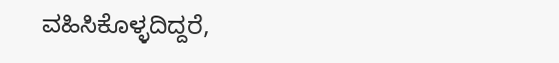ವಹಿಸಿಕೊಳ್ಳದಿದ್ದರೆ,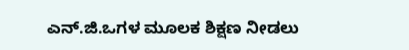ಎನ್.ಜಿ.ಒಗಳ ಮೂಲಕ ಶಿಕ್ಷಣ ನೀಡಲು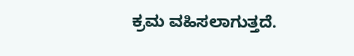ಕ್ರಮ ವಹಿಸಲಾಗುತ್ತದೆ.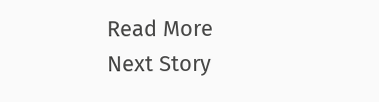Read More
Next Story